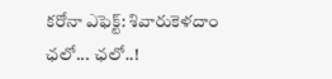కరోనా ఎఫెక్ట్: శివారుకెళదాం ఛలో... ఛలో..!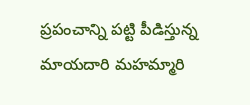ప్రపంచాన్ని పట్టి పీడిస్తున్న మాయదారి మహమ్మారి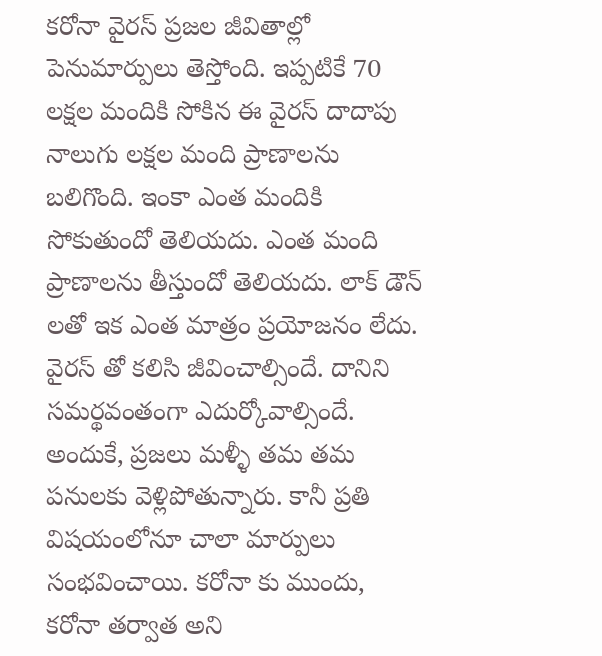కరోనా వైరస్ ప్రజల జీవితాల్లో పెనుమార్పులు తెస్తోంది. ఇప్పటికే 70 లక్షల మందికి సోకిన ఈ వైరస్ దాదాపు నాలుగు లక్షల మంది ప్రాణాలను బలిగొంది. ఇంకా ఎంత మందికి సోకుతుందో తెలియదు. ఎంత మంది ప్రాణాలను తీస్తుందో తెలియదు. లాక్ డౌన్ లతో ఇక ఎంత మాత్రం ప్రయోజనం లేదు. వైరస్ తో కలిసి జీవించాల్సిందే. దానిని సమర్థవంతంగా ఎదుర్కోవాల్సిందే. అందుకే, ప్రజలు మళ్ళీ తమ తమ పనులకు వెళ్లిపోతున్నారు. కానీ ప్రతి విషయంలోనూ చాలా మార్పులు సంభవించాయి. కరోనా కు ముందు, కరోనా తర్వాత అని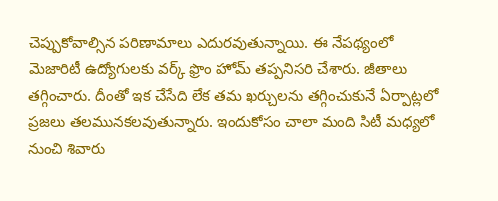చెప్పుకోవాల్సిన పరిణామాలు ఎదురవుతున్నాయి. ఈ నేపథ్యంలో మెజారిటీ ఉద్యోగులకు వర్క్ ఫ్రొం హోమ్ తప్పనిసరి చేశారు. జీతాలు తగ్గించారు. దీంతో ఇక చేసేది లేక తమ ఖర్చులను తగ్గించుకునే ఏర్పాట్లలో ప్రజలు తలమునకలవుతున్నారు. ఇందుకోసం చాలా మంది సిటీ మధ్యలో నుంచి శివారు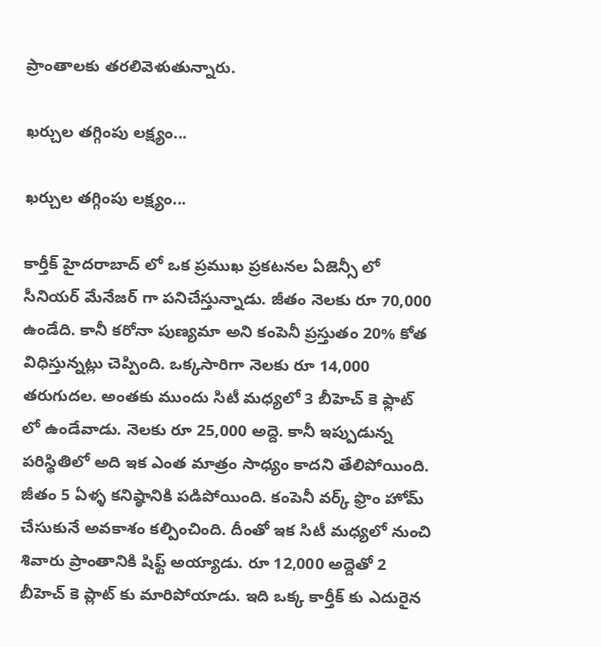ప్రాంతాలకు తరలివెళుతున్నారు.

ఖర్చుల తగ్గింపు లక్ష్యం...

ఖర్చుల తగ్గింపు లక్ష్యం...

కార్తీక్ హైదరాబాద్ లో ఒక ప్రముఖ ప్రకటనల ఏజెన్సీ లో సీనియర్ మేనేజర్ గా పనిచేస్తున్నాడు. జీతం నెలకు రూ 70,000 ఉండేది. కానీ కరోనా పుణ్యమా అని కంపెనీ ప్రస్తుతం 20% కోత విధిస్తున్నట్లు చెప్పింది. ఒక్కసారిగా నెలకు రూ 14,000 తరుగుదల. అంతకు ముందు సిటీ మధ్యలో 3 బీహెచ్ కె ఫ్లాట్ లో ఉండేవాడు. నెలకు రూ 25,000 అద్దె. కానీ ఇప్పుడున్న పరిస్థితిలో అది ఇక ఎంత మాత్రం సాధ్యం కాదని తేలిపోయింది. జీతం 5 ఏళ్ళ కనిష్ఠానికి పడిపోయింది. కంపెనీ వర్క్ ఫ్రొం హోమ్ చేసుకునే అవకాశం కల్పించింది. దీంతో ఇక సిటీ మధ్యలో నుంచి శివారు ప్రాంతానికి షిఫ్ట్ అయ్యాడు. రూ 12,000 అద్దెతో 2 బీహెచ్ కె ప్లాట్ కు మారిపోయాడు. ఇది ఒక్క కార్తీక్ కు ఎదురైన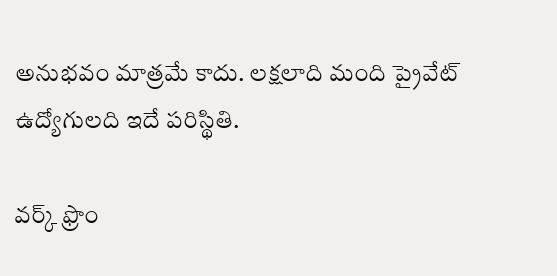అనుభవం మాత్రమే కాదు. లక్షలాది మంది ప్రైవేట్ ఉద్యోగులది ఇదే పరిస్థితి.

వర్క్ ఫ్రొం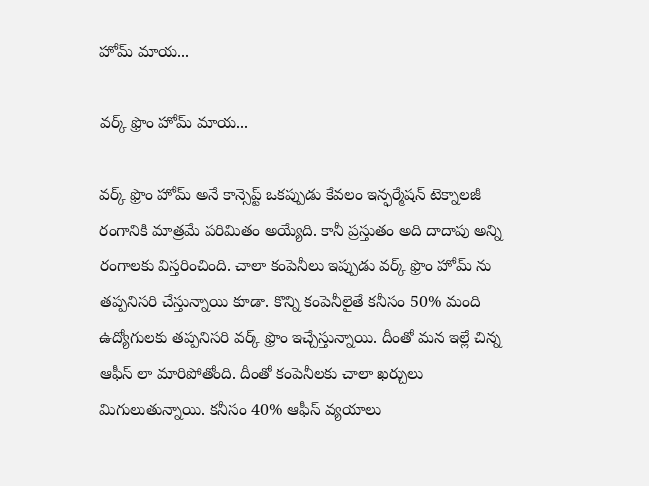హోమ్ మాయ...

వర్క్ ఫ్రొం హోమ్ మాయ...

వర్క్ ఫ్రొం హోమ్ అనే కాన్సెప్ట్ ఒకప్పుడు కేవలం ఇన్ఫర్మేషన్ టెక్నాలజీ రంగానికి మాత్రమే పరిమితం అయ్యేది. కానీ ప్రస్తుతం అది దాదాపు అన్ని రంగాలకు విస్తరించింది. చాలా కంపెనీలు ఇప్పుడు వర్క్ ఫ్రొం హోమ్ ను తప్పనిసరి చేస్తున్నాయి కూడా. కొన్ని కంపెనీలైతే కనీసం 50% మంది ఉద్యోగులకు తప్పనిసరి వర్క్ ఫ్రొం ఇచ్చేస్తున్నాయి. దీంతో మన ఇల్లే చిన్న ఆఫీస్ లా మారిపోతోంది. దీంతో కంపెనీలకు చాలా ఖర్చులు మిగులుతున్నాయి. కనీసం 40% ఆఫీస్ వ్యయాలు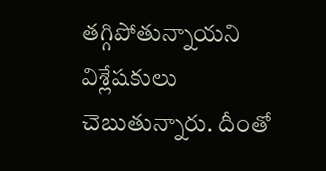తగ్గిపోతున్నాయని విశ్లేషకులు చెబుతున్నారు. దీంతో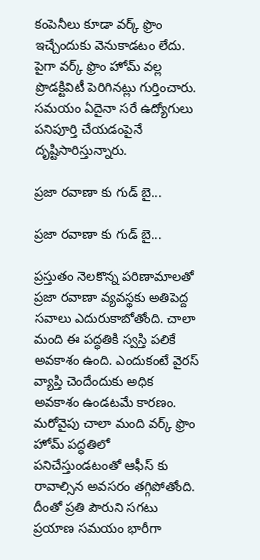కంపెనీలు కూడా వర్క్ ఫ్రొం ఇచ్చేందుకు వెనుకాడటం లేదు. పైగా వర్క్ ఫ్రొం హోమ్ వల్ల ప్రొడక్టివిటీ పెరిగినట్లు గుర్తించారు. సమయం ఏదైనా సరే ఉద్యోగులు పనిపూర్తి చేయడంపైనే దృష్టిసారిస్తున్నారు.

ప్రజా రవాణా కు గుడ్ బై...

ప్రజా రవాణా కు గుడ్ బై...

ప్రస్తుతం నెలకొన్న పరిణామాలతో ప్రజా రవాణా వ్యవస్థకు అతిపెద్ద సవాలు ఎదురుకాబోతోంది. చాలా మంది ఈ పద్ధతికి స్వస్తి పలికే అవకాశం ఉంది. ఎందుకంటే వైరస్ వ్యాప్తి చెందేందుకు అధిక అవకాశం ఉండటమే కారణం. మరోవైపు చాలా మంది వర్క్ ఫ్రొం హోమ్ పద్ధతిలో పనిచేస్తుండటంతో ఆఫీస్ కు రావాల్సిన అవసరం తగ్గిపోతోంది. దీంతో ప్రతి పౌరుని సగటు ప్రయాణ సమయం భారీగా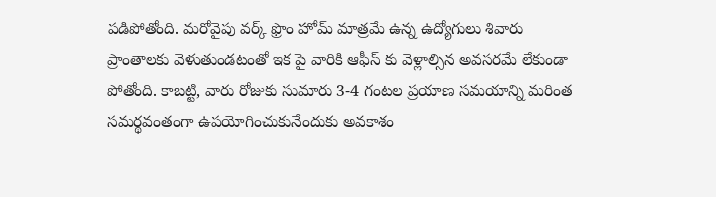పడిపోతోంది. మరోవైపు వర్క్ ఫ్రొం హోమ్ మాత్రమే ఉన్న ఉద్యోగులు శివారు ప్రాంతాలకు వెళుతుండటంతో ఇక పై వారికి ఆఫీస్ కు వెళ్లాల్సిన అవసరమే లేకుండా పోతోంది. కాబట్టి, వారు రోజుకు సుమారు 3-4 గంటల ప్రయాణ సమయాన్ని మరింత సమర్థవంతంగా ఉపయోగించుకునేందుకు అవకాశం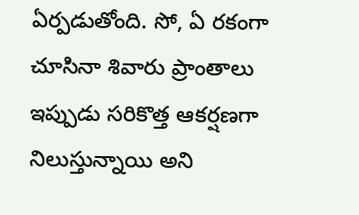ఏర్పడుతోంది. సో, ఏ రకంగా చూసినా శివారు ప్రాంతాలు ఇప్పుడు సరికొత్త ఆకర్షణగా నిలుస్తున్నాయి అని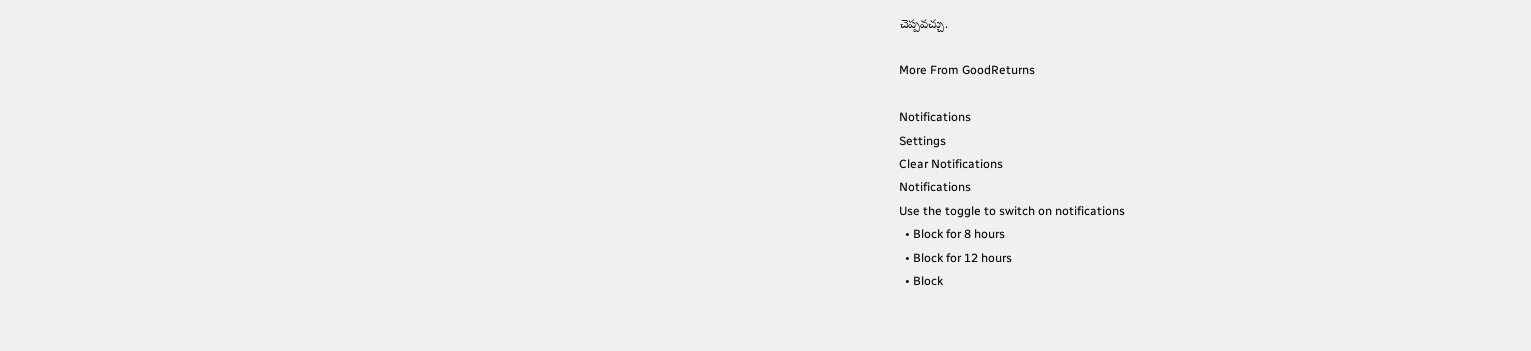చెప్పవచ్చు.

More From GoodReturns

Notifications
Settings
Clear Notifications
Notifications
Use the toggle to switch on notifications
  • Block for 8 hours
  • Block for 12 hours
  • Block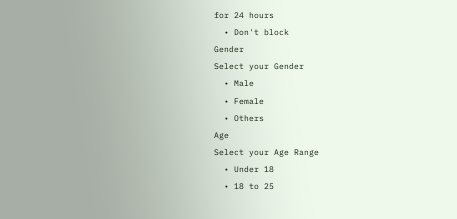for 24 hours
  • Don't block
Gender
Select your Gender
  • Male
  • Female
  • Others
Age
Select your Age Range
  • Under 18
  • 18 to 25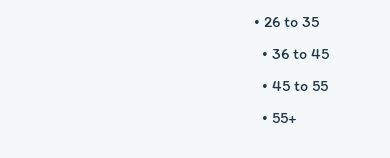• 26 to 35
  • 36 to 45
  • 45 to 55
  • 55+